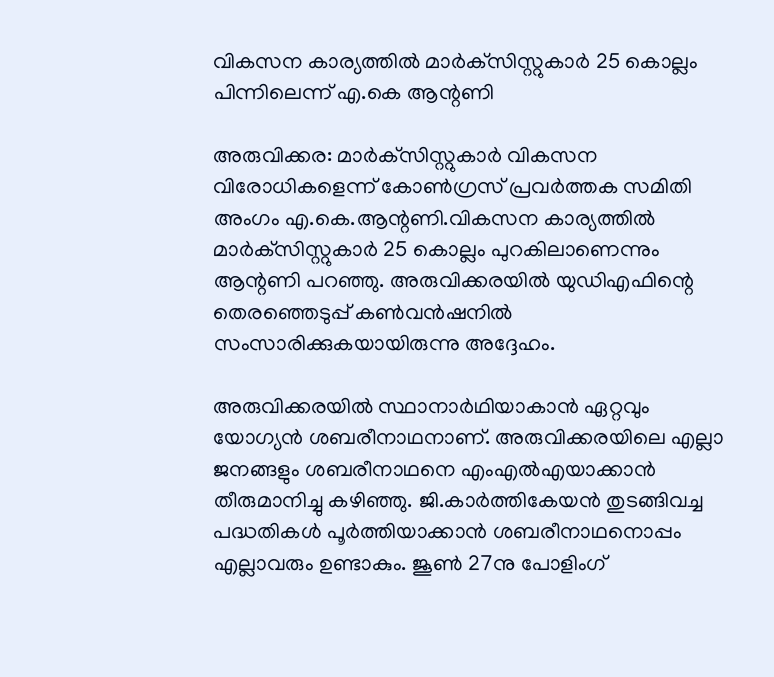വികസന കാര്യത്തില്‍ മാര്‍ക്‌സിസ്റ്റുകാര്‍ 25 കൊല്ലം പിന്നിലെന്ന്‌ എ.കെ ആന്റണി

അരുവിക്കര: മാര്‍ക്‌സിസ്റ്റുകാര്‍ വികസന വിരോധികളെന്ന് കോണ്‍ഗ്രസ് പ്രവര്‍ത്തക സമിതി അംഗം എ.കെ.ആന്റണി.വികസന കാര്യത്തില്‍ മാര്‍ക്‌സിസ്റ്റുകാര്‍ 25 കൊല്ലം പുറകിലാണെന്നും ആന്റണി പറഞ്ഞു. അരുവിക്കരയില്‍ യുഡിഎഫിന്റെ തെരഞ്ഞെടുപ്പ് കണ്‍വന്‍ഷനില്‍ സംസാരിക്കുകയായിരുന്നു അദ്ദേഹം.

അരുവിക്കരയില്‍ സ്ഥാനാര്‍ഥിയാകാന്‍ ഏറ്റവും യോഗ്യന്‍ ശബരീനാഥനാണ്. അരുവിക്കരയിലെ എല്ലാ ജനങ്ങളും ശബരീനാഥനെ എംഎല്‍എയാക്കാന്‍ തീരുമാനിച്ചു കഴിഞ്ഞു. ജി.കാര്‍ത്തികേയന്‍ തുടങ്ങിവച്ച പദ്ധതികള്‍ പൂര്‍ത്തിയാക്കാന്‍ ശബരീനാഥനൊപ്പം എല്ലാവരും ഉണ്ടാകും. ജൂണ്‍ 27നു പോളിംഗ്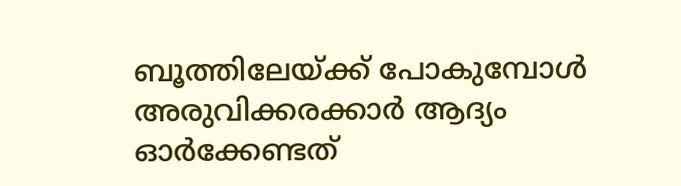ബൂത്തിലേയ്ക്ക് പോകുമ്പോള്‍ അരുവിക്കരക്കാര്‍ ആദ്യം ഓര്‍ക്കേണ്ടത്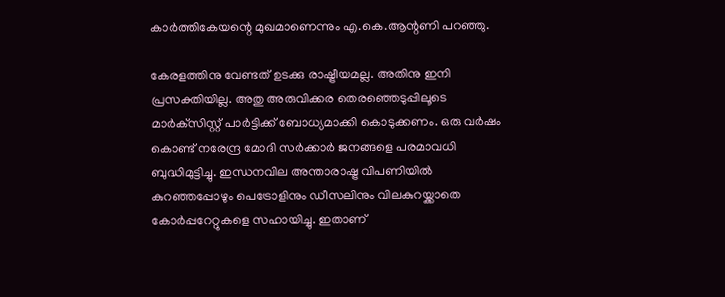കാര്‍ത്തികേയന്റെ മുഖമാണെന്നും എ.കെ.ആന്റണി പറഞ്ഞു.

കേരളത്തിനു വേണ്ടത് ഉടക്കു രാഷ്ട്രീയമല്ല. അതിനു ഇനി പ്രസക്തിയില്ല. അതു അരുവിക്കര തെരഞ്ഞെടുപ്പിലൂടെ മാര്‍ക്‌സിസ്റ്റ് പാര്‍ട്ടിക്ക് ബോധ്യമാക്കി കൊടുക്കണം. ഒരു വര്‍ഷം കൊണ്ട് നരേന്ദ്ര മോദി സര്‍ക്കാര്‍ ജനങ്ങളെ പരമാവധി ബുദ്ധിമുട്ടിച്ചു. ഇന്ധനവില അന്താരാഷ്ട്ര വിപണിയില്‍ കുറഞ്ഞപ്പോഴും പെട്രോളിനും ഡീസലിനും വിലകുറയ്ക്കാതെ കോര്‍പ്പറേറ്റുകളെ സഹായിച്ചു. ഇതാണ്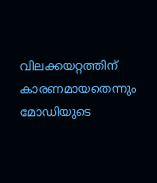വിലക്കയറ്റത്തിന് കാരണമായതെന്നും മോഡിയുടെ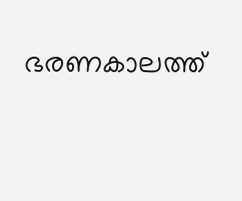ഭരണകാലത്ത്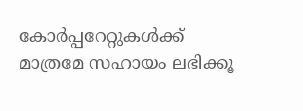കോര്‍പ്പറേറ്റുകള്‍ക്ക് മാത്രമേ സഹായം ലഭിക്കൂ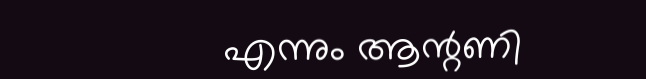എന്നും ആന്റണി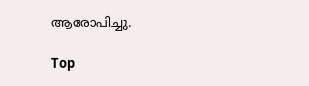ആരോപിച്ചു.

Top